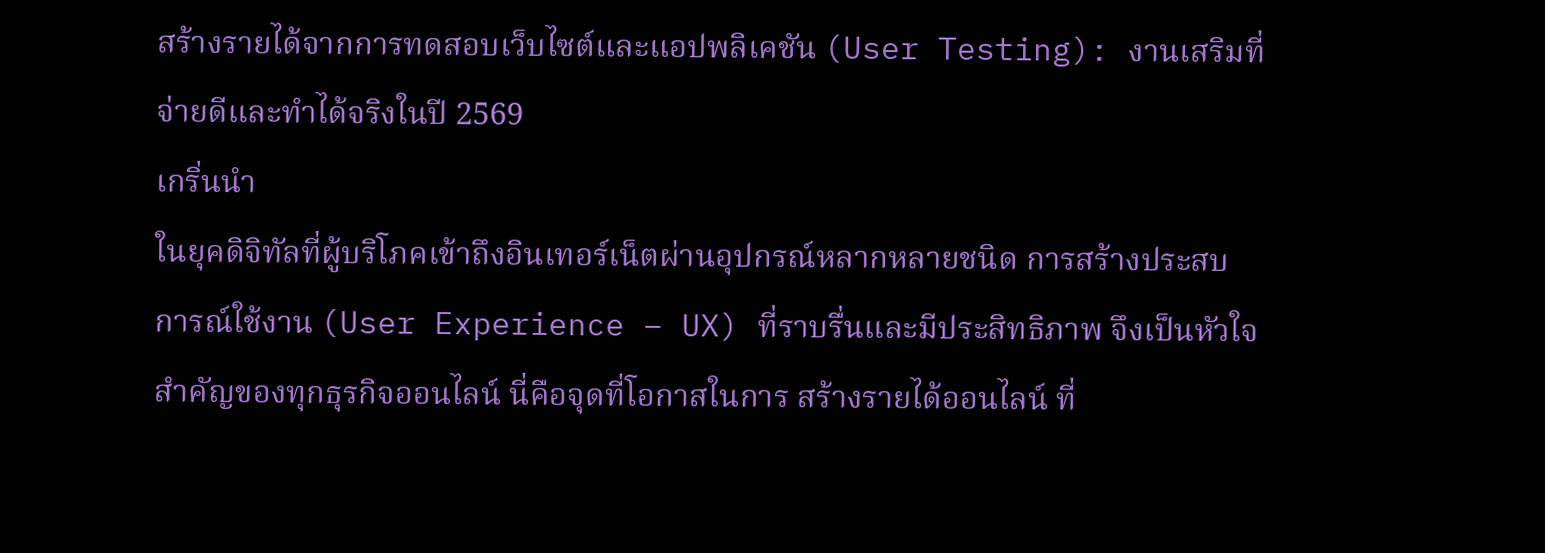สร้างรายได้จากการทดสอบเว็บไซต์และแอปพลิเคชัน (User Testing): งานเสริมที่จ่ายดีและทำได้จริงในปี 2569
เกริ่นนำ
ในยุคดิจิทัลที่ผู้บริโภคเข้าถึงอินเทอร์เน็ตผ่านอุปกรณ์หลากหลายชนิด การสร้างประสบการณ์ใช้งาน (User Experience – UX) ที่ราบรื่นและมีประสิทธิภาพ จึงเป็นหัวใจสำคัญของทุกธุรกิจออนไลน์ นี่คือจุดที่โอกาสในการ สร้างรายได้ออนไลน์ ที่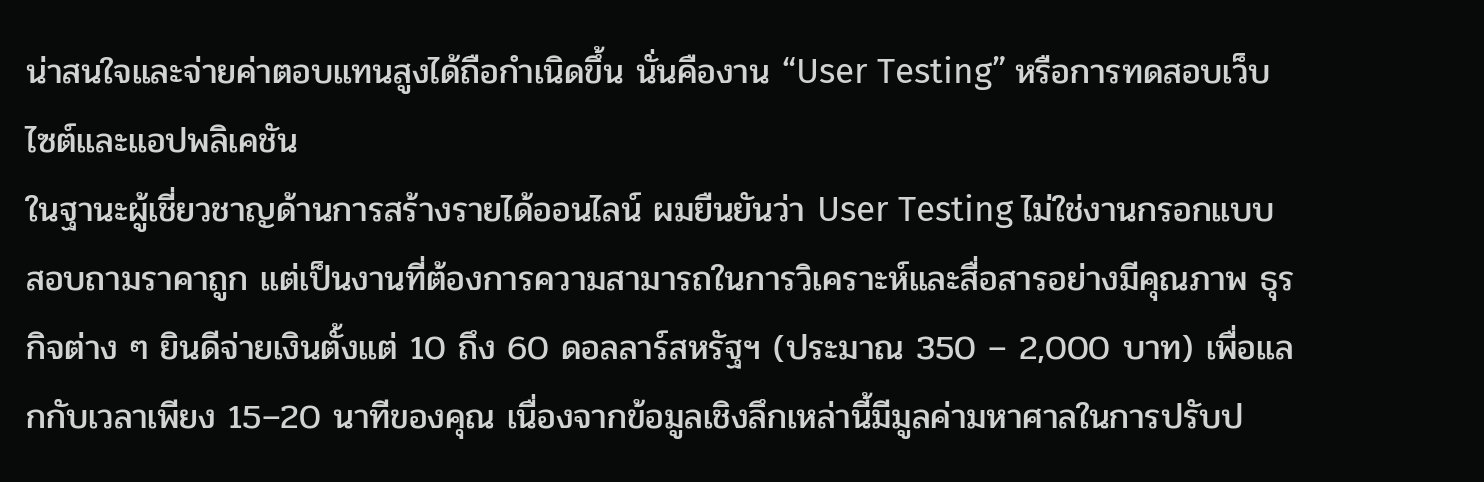น่าสนใจและจ่ายค่าตอบแทนสูงได้ถือกำเนิดขึ้น นั่นคืองาน “User Testing” หรือการทดสอบเว็บไซต์และแอปพลิเคชัน
ในฐานะผู้เชี่ยวชาญด้านการสร้างรายได้ออนไลน์ ผมยืนยันว่า User Testing ไม่ใช่งานกรอกแบบสอบถามราคาถูก แต่เป็นงานที่ต้องการความสามารถในการวิเคราะห์และสื่อสารอย่างมีคุณภาพ ธุรกิจต่าง ๆ ยินดีจ่ายเงินตั้งแต่ 10 ถึง 60 ดอลลาร์สหรัฐฯ (ประมาณ 350 – 2,000 บาท) เพื่อแลกกับเวลาเพียง 15–20 นาทีของคุณ เนื่องจากข้อมูลเชิงลึกเหล่านี้มีมูลค่ามหาศาลในการปรับป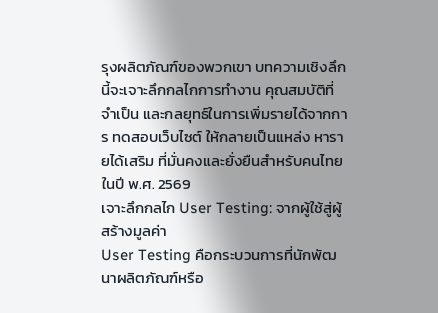รุงผลิตภัณฑ์ของพวกเขา บทความเชิงลึกนี้จะเจาะลึกกลไกการทำงาน คุณสมบัติที่จำเป็น และกลยุทธ์ในการเพิ่มรายได้จากการ ทดสอบเว็บไซต์ ให้กลายเป็นแหล่ง หารายได้เสริม ที่มั่นคงและยั่งยืนสำหรับคนไทยในปี พ.ศ. 2569
เจาะลึกกลไก User Testing: จากผู้ใช้สู่ผู้สร้างมูลค่า
User Testing คือกระบวนการที่นักพัฒนาผลิตภัณฑ์หรือ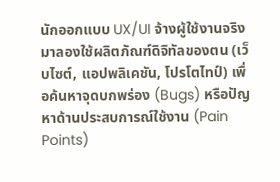นักออกแบบ UX/UI จ้างผู้ใช้งานจริงมาลองใช้ผลิตภัณฑ์ดิจิทัลของตน (เว็บไซต์, แอปพลิเคชัน, โปรโตไทป์) เพื่อค้นหาจุดบกพร่อง (Bugs) หรือปัญหาด้านประสบการณ์ใช้งาน (Pain Points)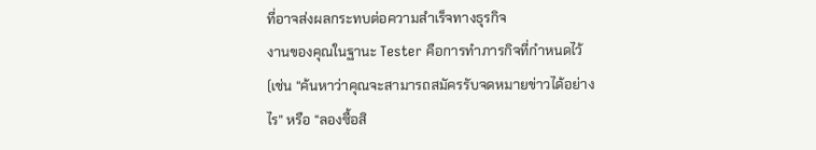ที่อาจส่งผลกระทบต่อความสำเร็จทางธุรกิจ
งานของคุณในฐานะ Tester คือการทำภารกิจที่กำหนดไว้ (เช่น “ค้นหาว่าคุณจะสามารถสมัครรับจดหมายข่าวได้อย่างไร” หรือ “ลองซื้อสิ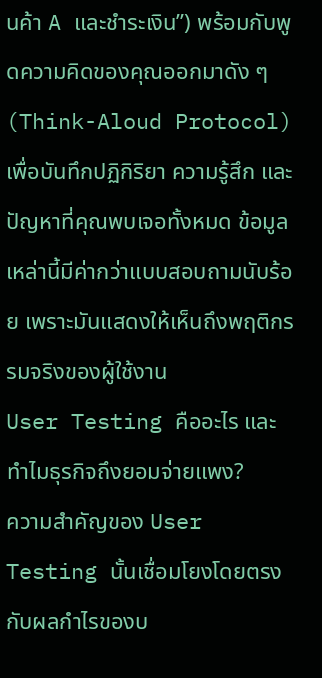นค้า A และชำระเงิน”) พร้อมกับพูดความคิดของคุณออกมาดัง ๆ (Think-Aloud Protocol) เพื่อบันทึกปฏิกิริยา ความรู้สึก และปัญหาที่คุณพบเจอทั้งหมด ข้อมูลเหล่านี้มีค่ากว่าแบบสอบถามนับร้อย เพราะมันแสดงให้เห็นถึงพฤติกรรมจริงของผู้ใช้งาน
User Testing คืออะไร และทำไมธุรกิจถึงยอมจ่ายแพง?
ความสำคัญของ User Testing นั้นเชื่อมโยงโดยตรงกับผลกำไรของบ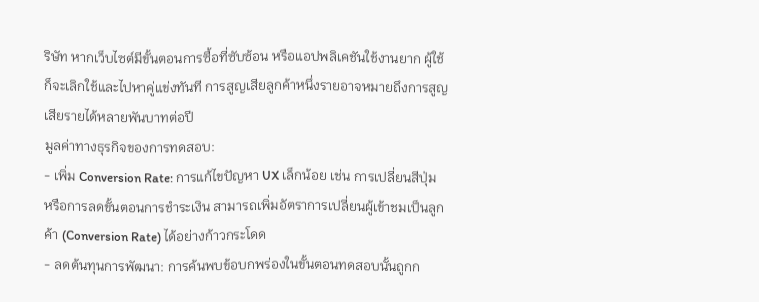ริษัท หากเว็บไซต์มีขั้นตอนการซื้อที่ซับซ้อน หรือแอปพลิเคชันใช้งานยาก ผู้ใช้ก็จะเลิกใช้และไปหาคู่แข่งทันที การสูญเสียลูกค้าหนึ่งรายอาจหมายถึงการสูญเสียรายได้หลายพันบาทต่อปี
มูลค่าทางธุรกิจของการทดสอบ:
- เพิ่ม Conversion Rate: การแก้ไขปัญหา UX เล็กน้อย เช่น การเปลี่ยนสีปุ่ม หรือการลดขั้นตอนการชำระเงิน สามารถเพิ่มอัตราการเปลี่ยนผู้เข้าชมเป็นลูกค้า (Conversion Rate) ได้อย่างก้าวกระโดด
- ลดต้นทุนการพัฒนา: การค้นพบข้อบกพร่องในขั้นตอนทดสอบนั้นถูกก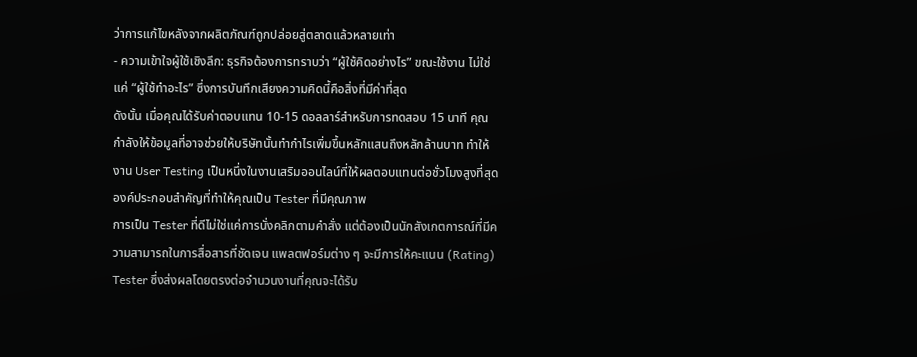ว่าการแก้ไขหลังจากผลิตภัณฑ์ถูกปล่อยสู่ตลาดแล้วหลายเท่า
- ความเข้าใจผู้ใช้เชิงลึก: ธุรกิจต้องการทราบว่า “ผู้ใช้คิดอย่างไร” ขณะใช้งาน ไม่ใช่แค่ “ผู้ใช้ทำอะไร” ซึ่งการบันทึกเสียงความคิดนี้คือสิ่งที่มีค่าที่สุด
ดังนั้น เมื่อคุณได้รับค่าตอบแทน 10-15 ดอลลาร์สำหรับการทดสอบ 15 นาที คุณกำลังให้ข้อมูลที่อาจช่วยให้บริษัทนั้นทำกำไรเพิ่มขึ้นหลักแสนถึงหลักล้านบาท ทำให้งาน User Testing เป็นหนึ่งในงานเสริมออนไลน์ที่ให้ผลตอบแทนต่อชั่วโมงสูงที่สุด
องค์ประกอบสำคัญที่ทำให้คุณเป็น Tester ที่มีคุณภาพ
การเป็น Tester ที่ดีไม่ใช่แค่การนั่งคลิกตามคำสั่ง แต่ต้องเป็นนักสังเกตการณ์ที่มีความสามารถในการสื่อสารที่ชัดเจน แพลตฟอร์มต่าง ๆ จะมีการให้คะแนน (Rating) Tester ซึ่งส่งผลโดยตรงต่อจำนวนงานที่คุณจะได้รับ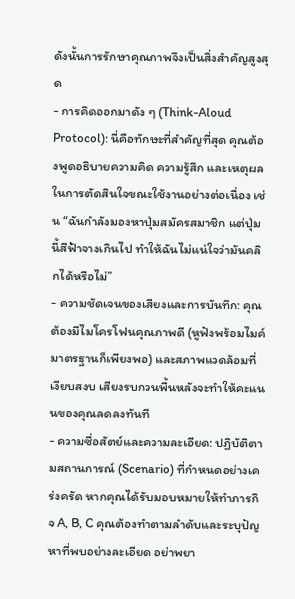ดังนั้นการรักษาคุณภาพจึงเป็นสิ่งสำคัญสูงสุด
- การคิดออกมาดัง ๆ (Think-Aloud Protocol): นี่คือทักษะที่สำคัญที่สุด คุณต้องพูดอธิบายความคิด ความรู้สึก และเหตุผลในการตัดสินใจขณะใช้งานอย่างต่อเนื่อง เช่น “ฉันกำลังมองหาปุ่มสมัครสมาชิก แต่ปุ่มนี้สีฟ้าจางเกินไป ทำให้ฉันไม่แน่ใจว่ามันคลิกได้หรือไม่”
- ความชัดเจนของเสียงและการบันทึก: คุณต้องมีไมโครโฟนคุณภาพดี (หูฟังพร้อมไมค์มาตรฐานก็เพียงพอ) และสภาพแวดล้อมที่เงียบสงบ เสียงรบกวนพื้นหลังจะทำให้คะแนนของคุณลดลงทันที
- ความซื่อสัตย์และความละเอียด: ปฏิบัติตามสถานการณ์ (Scenario) ที่กำหนดอย่างเคร่งครัด หากคุณได้รับมอบหมายให้ทำภารกิจ A, B, C คุณต้องทำตามลำดับและระบุปัญหาที่พบอย่างละเอียด อย่าพยา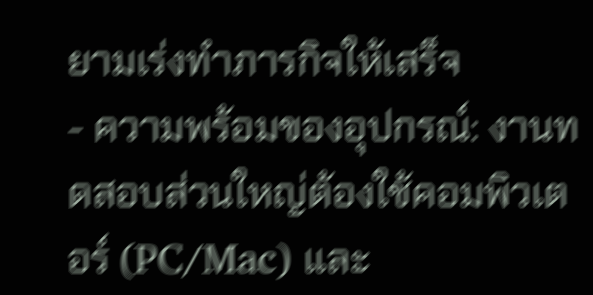ยามเร่งทำภารกิจให้เสร็จ
- ความพร้อมของอุปกรณ์: งานทดสอบส่วนใหญ่ต้องใช้คอมพิวเตอร์ (PC/Mac) และ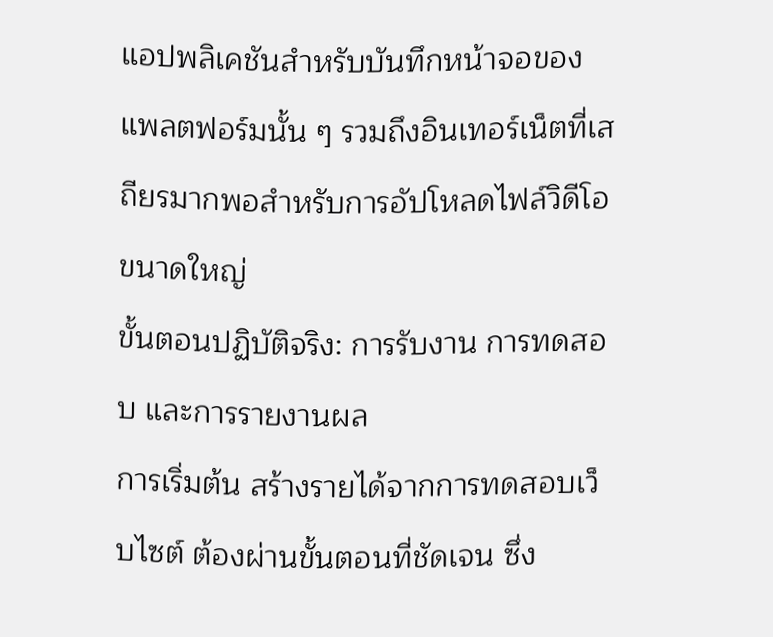แอปพลิเคชันสำหรับบันทึกหน้าจอของแพลตฟอร์มนั้น ๆ รวมถึงอินเทอร์เน็ตที่เสถียรมากพอสำหรับการอัปโหลดไฟล์วิดีโอขนาดใหญ่
ขั้นตอนปฏิบัติจริง: การรับงาน การทดสอบ และการรายงานผล
การเริ่มต้น สร้างรายได้จากการทดสอบเว็บไซต์ ต้องผ่านขั้นตอนที่ชัดเจน ซึ่ง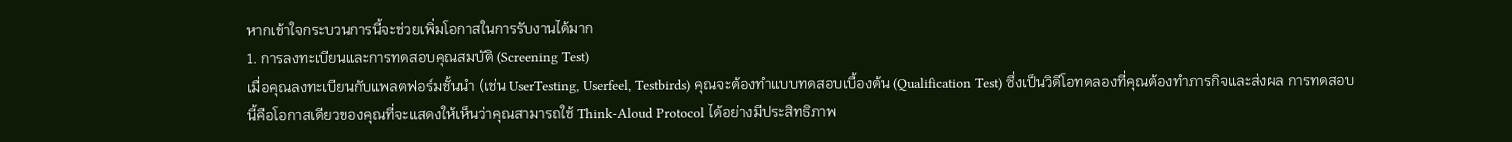หากเข้าใจกระบวนการนี้จะช่วยเพิ่มโอกาสในการรับงานได้มาก
1. การลงทะเบียนและการทดสอบคุณสมบัติ (Screening Test)
เมื่อคุณลงทะเบียนกับแพลตฟอร์มชั้นนำ (เช่น UserTesting, Userfeel, Testbirds) คุณจะต้องทำแบบทดสอบเบื้องต้น (Qualification Test) ซึ่งเป็นวิดีโอทดลองที่คุณต้องทำภารกิจและส่งผล การทดสอบนี้คือโอกาสเดียวของคุณที่จะแสดงให้เห็นว่าคุณสามารถใช้ Think-Aloud Protocol ได้อย่างมีประสิทธิภาพ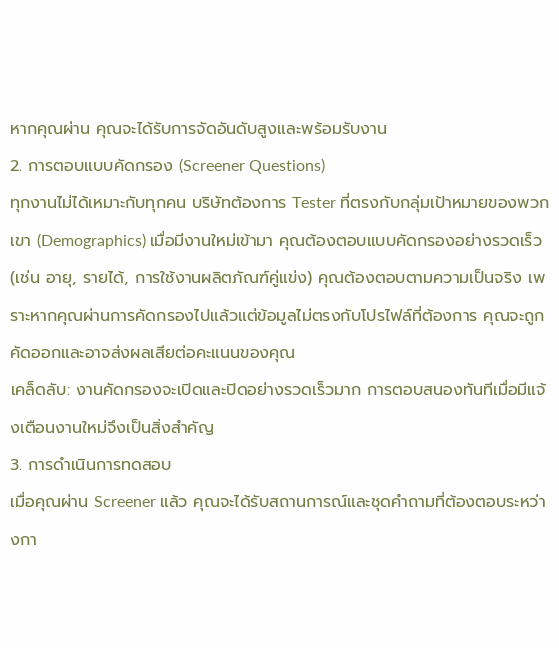หากคุณผ่าน คุณจะได้รับการจัดอันดับสูงและพร้อมรับงาน
2. การตอบแบบคัดกรอง (Screener Questions)
ทุกงานไม่ได้เหมาะกับทุกคน บริษัทต้องการ Tester ที่ตรงกับกลุ่มเป้าหมายของพวกเขา (Demographics) เมื่อมีงานใหม่เข้ามา คุณต้องตอบแบบคัดกรองอย่างรวดเร็ว (เช่น อายุ, รายได้, การใช้งานผลิตภัณฑ์คู่แข่ง) คุณต้องตอบตามความเป็นจริง เพราะหากคุณผ่านการคัดกรองไปแล้วแต่ข้อมูลไม่ตรงกับโปรไฟล์ที่ต้องการ คุณจะถูกคัดออกและอาจส่งผลเสียต่อคะแนนของคุณ
เคล็ดลับ: งานคัดกรองจะเปิดและปิดอย่างรวดเร็วมาก การตอบสนองทันทีเมื่อมีแจ้งเตือนงานใหม่จึงเป็นสิ่งสำคัญ
3. การดำเนินการทดสอบ
เมื่อคุณผ่าน Screener แล้ว คุณจะได้รับสถานการณ์และชุดคำถามที่ต้องตอบระหว่างกา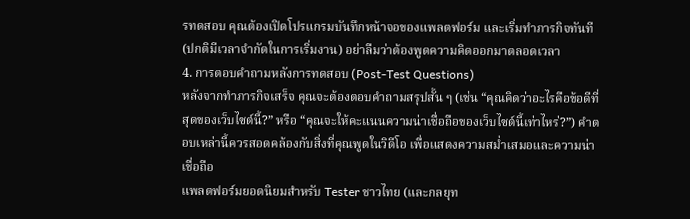รทดสอบ คุณต้องเปิดโปรแกรมบันทึกหน้าจอของแพลตฟอร์ม และเริ่มทำภารกิจทันที (ปกติมีเวลาจำกัดในการเริ่มงาน) อย่าลืมว่าต้องพูดความคิดออกมาตลอดเวลา
4. การตอบคำถามหลังการทดสอบ (Post-Test Questions)
หลังจากทำภารกิจเสร็จ คุณจะต้องตอบคำถามสรุปสั้น ๆ (เช่น “คุณคิดว่าอะไรคือข้อดีที่สุดของเว็บไซต์นี้?” หรือ “คุณจะให้คะแนนความน่าเชื่อถือของเว็บไซต์นี้เท่าไหร่?”) คำตอบเหล่านี้ควรสอดคล้องกับสิ่งที่คุณพูดในวิดีโอ เพื่อแสดงความสม่ำเสมอและความน่าเชื่อถือ
แพลตฟอร์มยอดนิยมสำหรับ Tester ชาวไทย (และกลยุท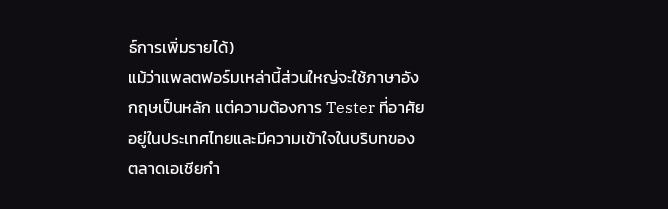ธ์การเพิ่มรายได้)
แม้ว่าแพลตฟอร์มเหล่านี้ส่วนใหญ่จะใช้ภาษาอังกฤษเป็นหลัก แต่ความต้องการ Tester ที่อาศัยอยู่ในประเทศไทยและมีความเข้าใจในบริบทของตลาดเอเชียกำ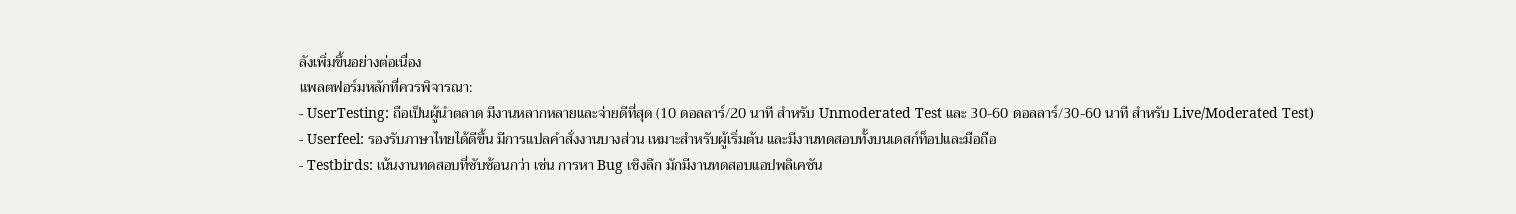ลังเพิ่มขึ้นอย่างต่อเนื่อง
แพลตฟอร์มหลักที่ควรพิจารณา:
- UserTesting: ถือเป็นผู้นำตลาด มีงานหลากหลายและจ่ายดีที่สุด (10 ดอลลาร์/20 นาที สำหรับ Unmoderated Test และ 30-60 ดอลลาร์/30-60 นาที สำหรับ Live/Moderated Test)
- Userfeel: รองรับภาษาไทยได้ดีขึ้น มีการแปลคำสั่งงานบางส่วน เหมาะสำหรับผู้เริ่มต้น และมีงานทดสอบทั้งบนเดสก์ท็อปและมือถือ
- Testbirds: เน้นงานทดสอบที่ซับซ้อนกว่า เช่น การหา Bug เชิงลึก มักมีงานทดสอบแอปพลิเคชัน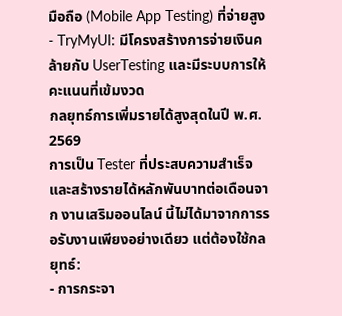มือถือ (Mobile App Testing) ที่จ่ายสูง
- TryMyUI: มีโครงสร้างการจ่ายเงินคล้ายกับ UserTesting และมีระบบการให้คะแนนที่เข้มงวด
กลยุทธ์การเพิ่มรายได้สูงสุดในปี พ.ศ. 2569
การเป็น Tester ที่ประสบความสำเร็จและสร้างรายได้หลักพันบาทต่อเดือนจาก งานเสริมออนไลน์ นี้ไม่ได้มาจากการรอรับงานเพียงอย่างเดียว แต่ต้องใช้กลยุทธ์:
- การกระจา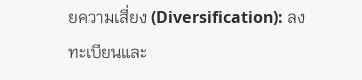ยความเสี่ยง (Diversification): ลงทะเบียนและ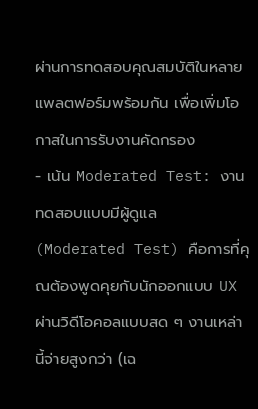ผ่านการทดสอบคุณสมบัติในหลายแพลตฟอร์มพร้อมกัน เพื่อเพิ่มโอกาสในการรับงานคัดกรอง
- เน้น Moderated Test: งานทดสอบแบบมีผู้ดูแล (Moderated Test) คือการที่คุณต้องพูดคุยกับนักออกแบบ UX ผ่านวิดีโอคอลแบบสด ๆ งานเหล่านี้จ่ายสูงกว่า (เฉ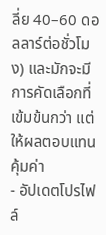ลี่ย 40–60 ดอลลาร์ต่อชั่วโมง) และมักจะมีการคัดเลือกที่เข้มข้นกว่า แต่ให้ผลตอบแทนคุ้มค่า
- อัปเดตโปรไฟล์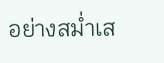อย่างสม่ำเส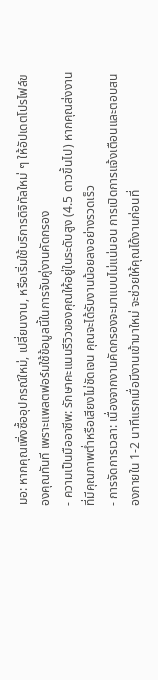มอ: หากคุณเพิ่งซื้ออุปกรณ์ใหม่, เปลี่ยนงาน, หรือเริ่มใช้บริการดิจิทัลใหม่ ๆ ให้อัปเดตโปรไฟล์ของคุณทันที เพราะแพลตฟอร์มใช้ข้อมูลนี้ในการจับคู่งานคัดกรอง
- ความเป็นมืออาชีพ: รักษาคะแนนรีวิวของคุณให้อยู่ในระดับสูง (4.5 ดาวขึ้นไป) หากคุณส่งงานที่มีคุณภาพต่ำหรือเสียงไม่ชัดเจน คุณจะได้รับงานน้อยลงอย่างรวดเร็ว
- การจัดการเวลา: เนื่องจากงานคัดกรองจะมาแบบไม่แน่นอน การเปิดการแจ้งเตือนและตอบสนองภายใน 1-2 นาทีแรกเมื่อมีงานเข้ามาใหม่ จะช่วยให้คุณได้งานก่อนที่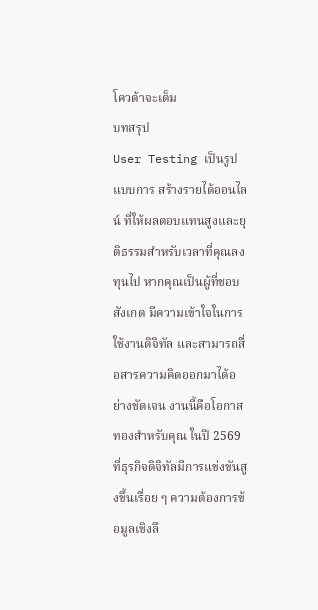โควต้าจะเต็ม
บทสรุป
User Testing เป็นรูปแบบการ สร้างรายได้ออนไลน์ ที่ให้ผลตอบแทนสูงและยุติธรรมสำหรับเวลาที่คุณลงทุนไป หากคุณเป็นผู้ที่ชอบสังเกต มีความเข้าใจในการใช้งานดิจิทัล และสามารถสื่อสารความคิดออกมาได้อย่างชัดเจน งานนี้คือโอกาสทองสำหรับคุณ ในปี 2569 ที่ธุรกิจดิจิทัลมีการแข่งขันสูงขึ้นเรื่อย ๆ ความต้องการข้อมูลเชิงลึ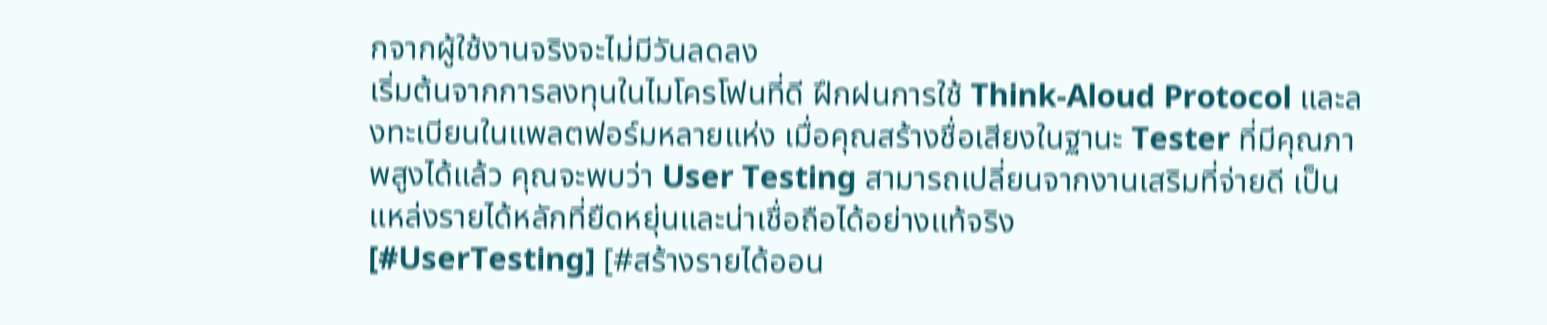กจากผู้ใช้งานจริงจะไม่มีวันลดลง
เริ่มต้นจากการลงทุนในไมโครโฟนที่ดี ฝึกฝนการใช้ Think-Aloud Protocol และลงทะเบียนในแพลตฟอร์มหลายแห่ง เมื่อคุณสร้างชื่อเสียงในฐานะ Tester ที่มีคุณภาพสูงได้แล้ว คุณจะพบว่า User Testing สามารถเปลี่ยนจากงานเสริมที่จ่ายดี เป็นแหล่งรายได้หลักที่ยืดหยุ่นและน่าเชื่อถือได้อย่างแท้จริง
[#UserTesting] [#สร้างรายได้ออน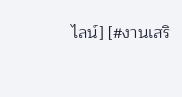ไลน์] [#งานเสริ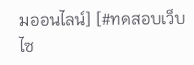มออนไลน์] [#ทดสอบเว็บไซ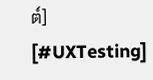ต์] [#UXTesting]